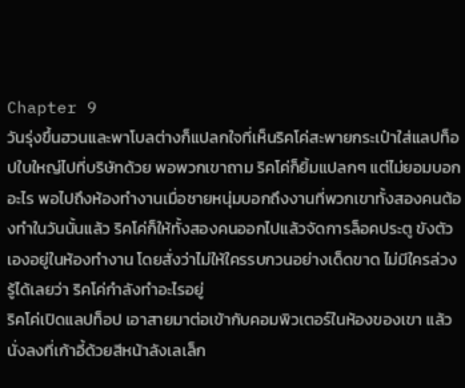Chapter 9
วันรุ่งขึ้นฮวนและพาโบลต่างก็แปลกใจที่เห็นริคโค่สะพายกระเป๋าใส่แลปท็อปใบใหญ่ไปที่บริษัทด้วย พอพวกเขาถาม ริคโค่ก็ยิ้มแปลกๆ แต่ไม่ยอมบอกอะไร พอไปถึงห้องทำงานเมื่อชายหนุ่มบอกถึงงานที่พวกเขาทั้งสองคนต้องทำในวันนั้นแล้ว ริคโค่ก็ให้ทั้งสองคนออกไปแล้วจัดการล็อคประตู ขังตัวเองอยู่ในห้องทำงาน โดยสั่งว่าไม่ให้ใครรบกวนอย่างเด็ดขาด ไม่มีใครล่วงรู้ได้เลยว่า ริคโค่กำลังทำอะไรอยู่
ริคโค่เปิดแลปท็อป เอาสายมาต่อเข้ากับคอมพิวเตอร์ในห้องของเขา แล้วนั่งลงที่เก้าอี้ด้วยสีหน้าลังเลเล็ก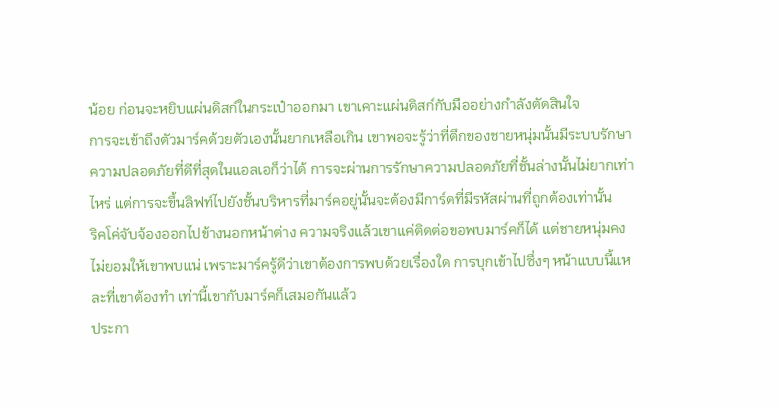น้อย ก่อนจะหยิบแผ่นดิสก์ในกระเป๋าออกมา เขาเคาะแผ่นดิสก์กับมืออย่างกำลังตัดสินใจ
การจะเข้าถึงตัวมาร์คด้วยตัวเองนั้นยากเหลือเกิน เขาพอจะรู้ว่าที่ตึกของชายหนุ่มนั้นมีระบบรักษาความปลอดภัยที่ดีที่สุดในแอลเอก็ว่าได้ การจะผ่านการรักษาความปลอดภัยที่ชั้นล่างนั้นไม่ยากเท่าไหร่ แต่การจะขึ้นลิฟท์ไปยังชั้นบริหารที่มาร์คอยู่นั้นจะต้องมีการ์ดที่มีรหัสผ่านที่ถูกต้องเท่านั้น
ริคโค่จับจ้องออกไปข้างนอกหน้าต่าง ความจริงแล้วเขาแค่ติดต่อขอพบมาร์คก็ได้ แต่ชายหนุ่มคงไม่ยอมให้เขาพบแน่ เพราะมาร์ครู้ดีว่าเขาต้องการพบด้วยเรื่องใด การบุกเข้าไปซึ่งๆ หน้าแบบนี้แหละที่เขาต้องทำ เท่านี้เขากับมาร์คก็เสมอกันแล้ว
ประกา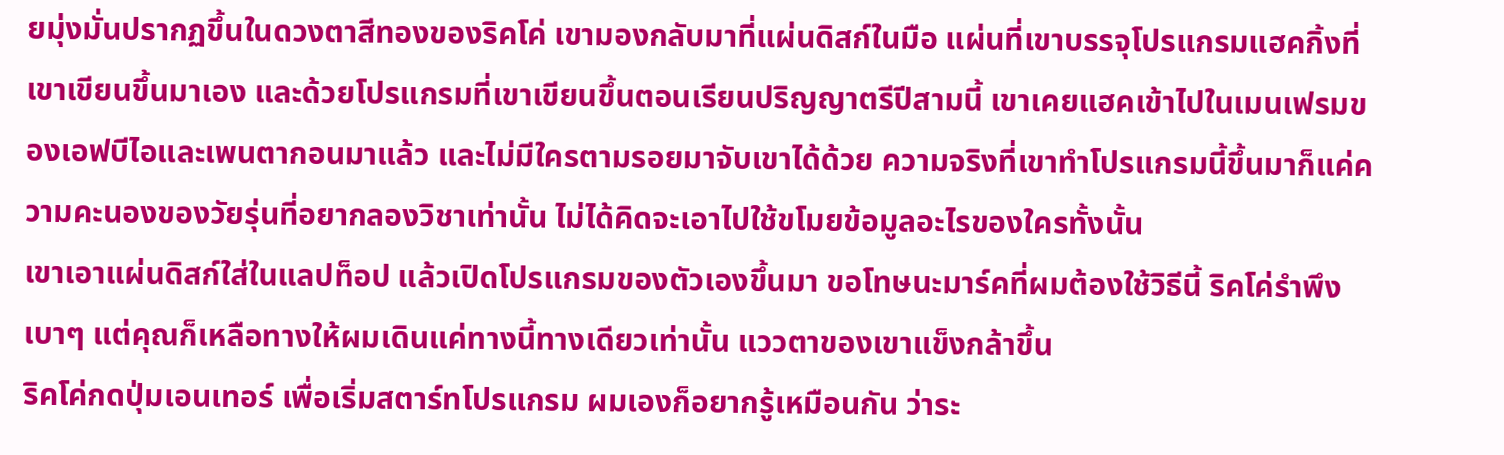ยมุ่งมั่นปรากฏขึ้นในดวงตาสีทองของริคโค่ เขามองกลับมาที่แผ่นดิสก์ในมือ แผ่นที่เขาบรรจุโปรแกรมแฮคกิ้งที่เขาเขียนขึ้นมาเอง และด้วยโปรแกรมที่เขาเขียนขึ้นตอนเรียนปริญญาตรีปีสามนี้ เขาเคยแฮคเข้าไปในเมนเฟรมของเอฟบีไอและเพนตากอนมาแล้ว และไม่มีใครตามรอยมาจับเขาได้ด้วย ความจริงที่เขาทำโปรแกรมนี้ขึ้นมาก็แค่ความคะนองของวัยรุ่นที่อยากลองวิชาเท่านั้น ไม่ได้คิดจะเอาไปใช้ขโมยข้อมูลอะไรของใครทั้งนั้น
เขาเอาแผ่นดิสก์ใส่ในแลปท็อป แล้วเปิดโปรแกรมของตัวเองขึ้นมา ขอโทษนะมาร์คที่ผมต้องใช้วิธีนี้ ริคโค่รำพึงเบาๆ แต่คุณก็เหลือทางให้ผมเดินแค่ทางนี้ทางเดียวเท่านั้น แววตาของเขาแข็งกล้าขึ้น
ริคโค่กดปุ่มเอนเทอร์ เพื่อเริ่มสตาร์ทโปรแกรม ผมเองก็อยากรู้เหมือนกัน ว่าระ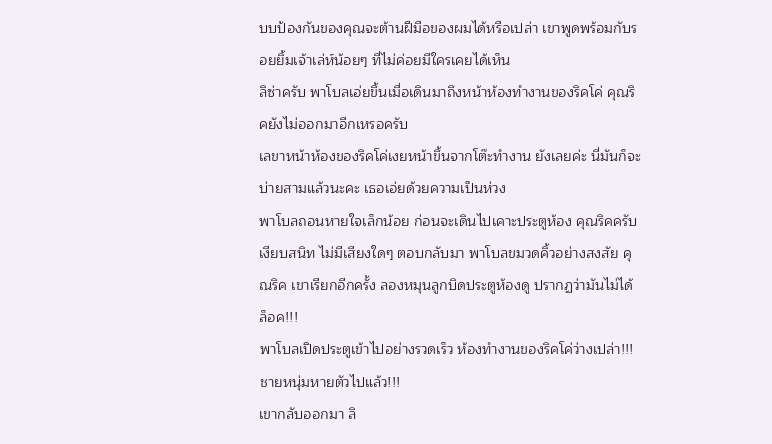บบป้องกันของคุณจะต้านฝีมือของผมได้หรือเปล่า เขาพูดพร้อมกับรอยยิ้มเจ้าเล่ห์น้อยๆ ที่ไม่ค่อยมีใครเคยได้เห็น
ลิซ่าครับ พาโบลเอ่ยขึ้นเมื่อเดินมาถึงหน้าห้องทำงานของริคโค่ คุณริคยังไม่ออกมาอีกเหรอครับ
เลขาหน้าห้องของริคโค่เงยหน้าขึ้นจากโต๊ะทำงาน ยังเลยค่ะ นี่มันก็จะบ่ายสามแล้วนะคะ เธอเอ่ยด้วยความเป็นห่วง
พาโบลถอนหายใจเล็กน้อย ก่อนจะเดินไปเคาะประตูห้อง คุณริคครับ
เงียบสนิท ไม่มีเสียงใดๆ ตอบกลับมา พาโบลขมวดคิ้วอย่างสงสัย คุณริค เขาเรียกอีกครั้ง ลองหมุนลูกบิดประตูห้องดู ปรากฏว่ามันไม่ได้ล็อค!!!
พาโบลเปิดประตูเข้าไปอย่างรวดเร็ว ห้องทำงานของริคโค่ว่างเปล่า!!! ชายหนุ่มหายตัวไปแล้ว!!!
เขากลับออกมา ลิ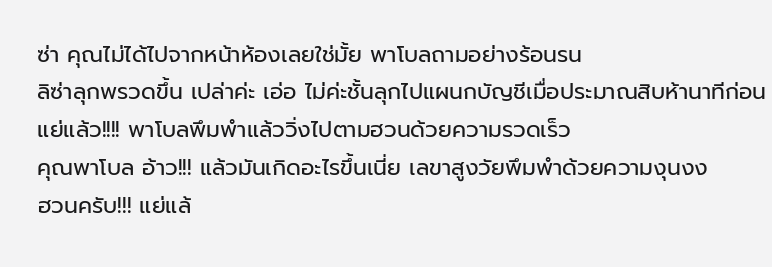ซ่า คุณไม่ได้ไปจากหน้าห้องเลยใช่มั้ย พาโบลถามอย่างร้อนรน
ลิซ่าลุกพรวดขึ้น เปล่าค่ะ เอ่อ ไม่ค่ะชั้นลุกไปแผนกบัญชีเมื่อประมาณสิบห้านาทีก่อน
แย่แล้ว!!!! พาโบลพึมพำแล้ววิ่งไปตามฮวนด้วยความรวดเร็ว
คุณพาโบล อ้าว!!! แล้วมันเกิดอะไรขึ้นเนี่ย เลขาสูงวัยพึมพำด้วยความงุนงง
ฮวนครับ!!! แย่แล้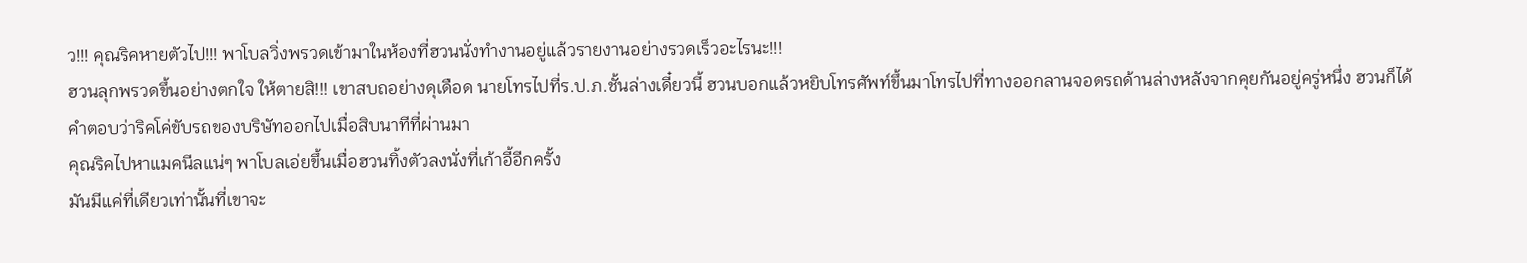ว!!! คุณริคหายตัวไป!!! พาโบลวิ่งพรวดเข้ามาในห้องที่ฮวนนั่งทำงานอยู่แล้วรายงานอย่างรวดเร็วอะไรนะ!!!
ฮวนลุกพรวดขึ้นอย่างตกใจ ให้ตายสิ!!! เขาสบถอย่างดุเดือด นายโทรไปที่ร.ป.ภ.ชั้นล่างเดี๋ยวนี้ ฮวนบอกแล้วหยิบโทรศัพท์ขึ้นมาโทรไปที่ทางออกลานจอดรถด้านล่างหลังจากคุยกันอยู่ครู่หนึ่ง ฮวนก็ได้คำตอบว่าริคโค่ขับรถของบริษัทออกไปเมื่อสิบนาทีที่ผ่านมา
คุณริคไปหาแมคนีลแน่ๆ พาโบลเอ่ยขึ้นเมื่อฮวนทิ้งตัวลงนั่งที่เก้าอี้อีกครั้ง
มันมีแค่ที่เดียวเท่านั้นที่เขาจะ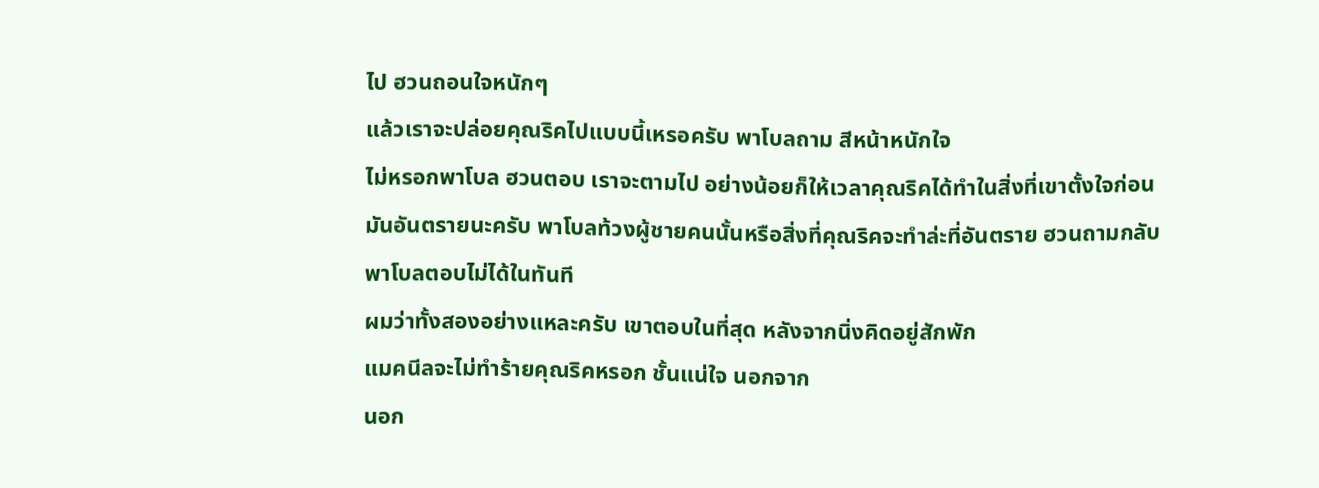ไป ฮวนถอนใจหนักๆ
แล้วเราจะปล่อยคุณริคไปแบบนี้เหรอครับ พาโบลถาม สีหน้าหนักใจ
ไม่หรอกพาโบล ฮวนตอบ เราจะตามไป อย่างน้อยก็ให้เวลาคุณริคได้ทำในสิ่งที่เขาตั้งใจก่อน
มันอันตรายนะครับ พาโบลท้วงผู้ชายคนนั้นหรือสิ่งที่คุณริคจะทำล่ะที่อันตราย ฮวนถามกลับ
พาโบลตอบไม่ได้ในทันที
ผมว่าทั้งสองอย่างแหละครับ เขาตอบในที่สุด หลังจากนิ่งคิดอยู่สักพัก
แมคนีลจะไม่ทำร้ายคุณริคหรอก ชั้นแน่ใจ นอกจาก
นอก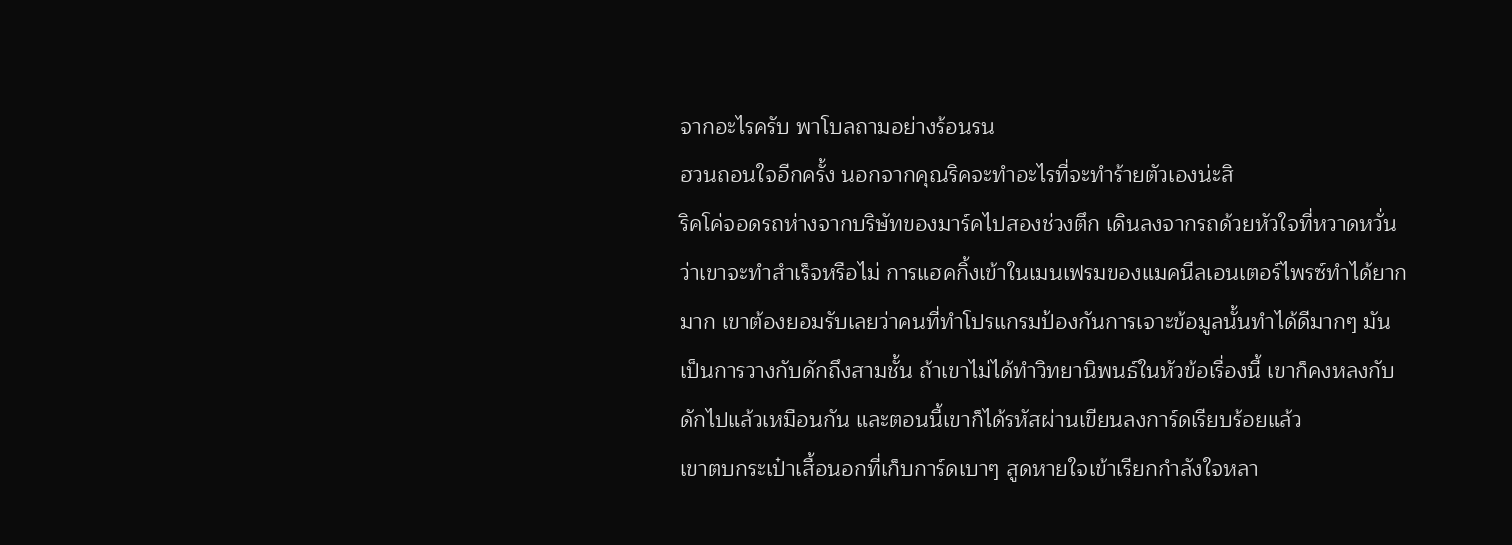จากอะไรครับ พาโบลถามอย่างร้อนรน
ฮวนถอนใจอีกครั้ง นอกจากคุณริคจะทำอะไรที่จะทำร้ายตัวเองน่ะสิ
ริคโค่จอดรถห่างจากบริษัทของมาร์คไปสองช่วงตึก เดินลงจากรถด้วยหัวใจที่หวาดหวั่นว่าเขาจะทำสำเร็จหรือไม่ การแฮคกิ้งเข้าในเมนเฟรมของแมคนีลเอนเตอร์ไพรซ์ทำได้ยากมาก เขาต้องยอมรับเลยว่าคนที่ทำโปรแกรมป้องกันการเจาะข้อมูลนั้นทำได้ดีมากๆ มันเป็นการวางกับดักถึงสามชั้น ถ้าเขาไม่ได้ทำวิทยานิพนธ์ในหัวข้อเรื่องนี้ เขาก็คงหลงกับดักไปแล้วเหมือนกัน และตอนนี้เขาก็ได้รหัสผ่านเขียนลงการ์ดเรียบร้อยแล้ว
เขาตบกระเป๋าเสื้อนอกที่เก็บการ์ดเบาๆ สูดหายใจเข้าเรียกกำลังใจหลา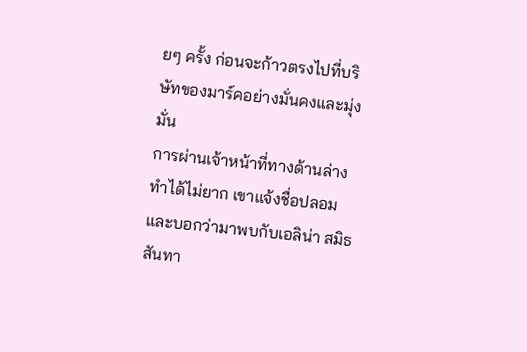ยๆ ครั้ง ก่อนจะก้าวตรงไปที่บริษัทของมาร์คอย่างมั่นคงและมุ่งมั่น
การผ่านเจ้าหน้าที่ทางด้านล่างทำได้ไม่ยาก เขาแจ้งชื่อปลอมและบอกว่ามาพบกับเอลิน่า สมิธสันทา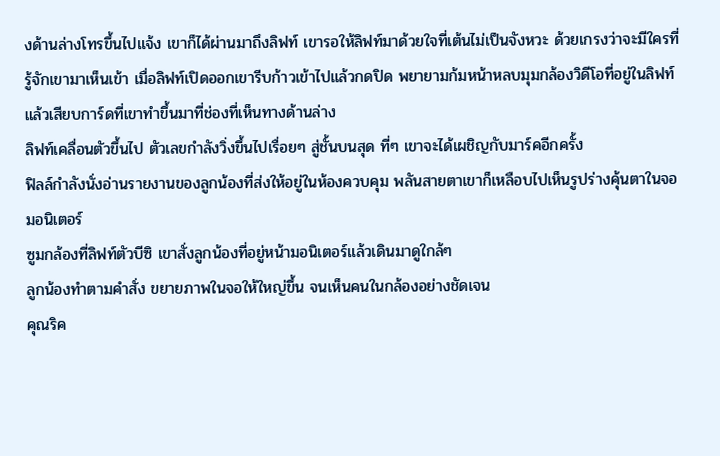งด้านล่างโทรขึ้นไปแจ้ง เขาก็ได้ผ่านมาถึงลิฟท์ เขารอให้ลิฟท์มาด้วยใจที่เต้นไม่เป็นจังหวะ ด้วยเกรงว่าจะมีใครที่รู้จักเขามาเห็นเข้า เมื่อลิฟท์เปิดออกเขารีบก้าวเข้าไปแล้วกดปิด พยายามก้มหน้าหลบมุมกล้องวิดีโอที่อยู่ในลิฟท์ แล้วเสียบการ์ดที่เขาทำขึ้นมาที่ช่องที่เห็นทางด้านล่าง
ลิฟท์เคลื่อนตัวขึ้นไป ตัวเลขกำลังวิ่งขึ้นไปเรื่อยๆ สู่ชั้นบนสุด ที่ๆ เขาจะได้เผชิญกับมาร์คอีกครั้ง
ฟิลล์กำลังนั่งอ่านรายงานของลูกน้องที่ส่งให้อยู่ในห้องควบคุม พลันสายตาเขาก็เหลือบไปเห็นรูปร่างคุ้นตาในจอมอนิเตอร์
ซูมกล้องที่ลิฟท์ตัวบีซิ เขาสั่งลูกน้องที่อยู่หน้ามอนิเตอร์แล้วเดินมาดูใกล้ๆ
ลูกน้องทำตามคำสั่ง ขยายภาพในจอให้ใหญ่ขึ้น จนเห็นคนในกล้องอย่างชัดเจน
คุณริค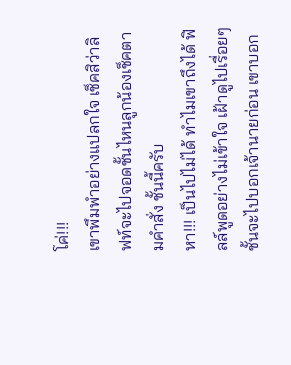โค่!!!
เขาพึมพำอย่างแปลกใจ เช็คสิว่าลิฟท์จะไปจอดชั้นไหนลูกน้องเช็คตามคำสั่ง ชั้นนี้ครับ
หา!!! เป็นไปไม่ได้ ทำไมเขาถึงได้ ฟิลล์พูดอย่างไม่เข้าใจ เฝ้าดูไปเรื่อยๆ ชั้นจะไปบอกเจ้านายก่อน เขาบอก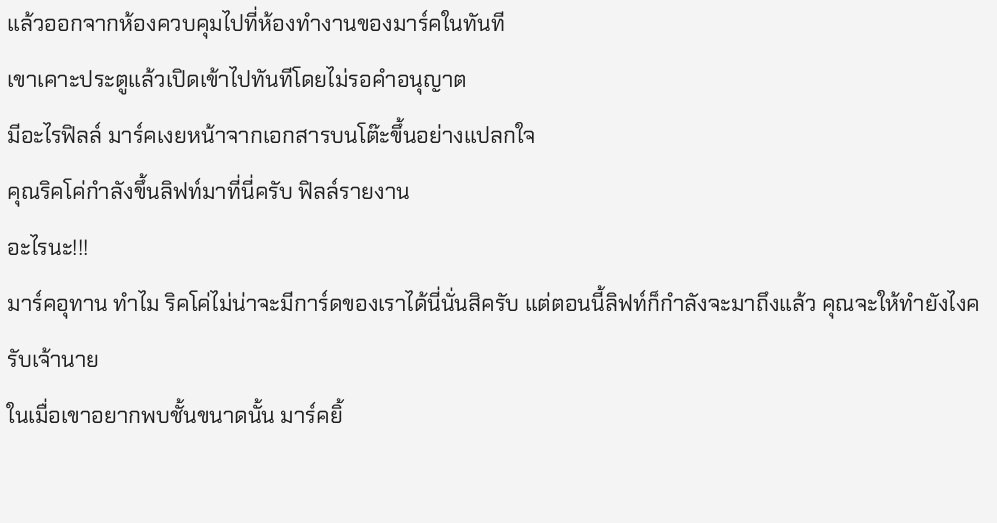แล้วออกจากห้องควบคุมไปที่ห้องทำงานของมาร์คในทันที
เขาเคาะประตูแล้วเปิดเข้าไปทันทีโดยไม่รอคำอนุญาต
มีอะไรฟิลล์ มาร์คเงยหน้าจากเอกสารบนโต๊ะขึ้นอย่างแปลกใจ
คุณริคโค่กำลังขึ้นลิฟท์มาที่นี่ครับ ฟิลล์รายงาน
อะไรนะ!!!
มาร์คอุทาน ทำไม ริคโค่ไม่น่าจะมีการ์ดของเราได้นี่นั่นสิครับ แต่ตอนนี้ลิฟท์ก็กำลังจะมาถึงแล้ว คุณจะให้ทำยังไงครับเจ้านาย
ในเมื่อเขาอยากพบชั้นขนาดนั้น มาร์คยิ้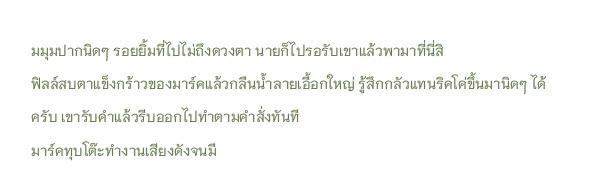มมุมปากนิดๆ รอยยิ้มที่ไปไม่ถึงดวงตา นายก็ไปรอรับเขาแล้วพามาที่นี่สิ
ฟิลล์สบตาแข็งกร้าวของมาร์คแล้วกลืนน้ำลายเอื้อกใหญ่ รู้สึกกลัวแทนริคโค่ขึ้นมานิดๆ ได้ครับ เขารับคำแล้วรีบออกไปทำตามคำสั่งทันที
มาร์คทุบโต๊ะทำงานเสียงดังจนมื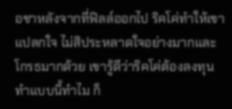อชาหลังจากที่ฟิลล์ออกไป ริคโค่ทำให้เขาแปลกใจ ไม่สิประหลาดใจอย่างมากและโกรธมากด้วย เขารู้ดีว่าริคโค่ต้องลงทุนทำแบบนี้ทำไม ก็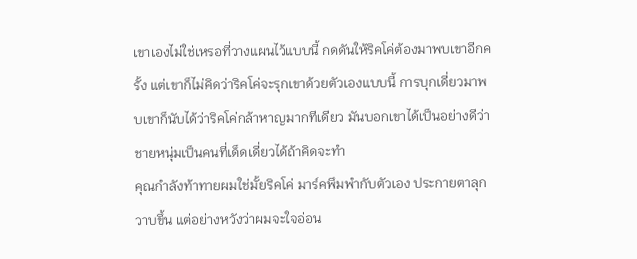เขาเองไม่ใช่เหรอที่วางแผนไว้แบบนี้ กดดันให้ริคโค่ต้องมาพบเขาอีกครั้ง แต่เขาก็ไม่คิดว่าริคโค่จะรุกเขาด้วยตัวเองแบบนี้ การบุกเดี่ยวมาพบเขาก็นับได้ว่าริคโค่กล้าหาญมากทีเดียว มันบอกเขาได้เป็นอย่างดีว่าชายหนุ่มเป็นคนที่เด็ดเดี่ยวได้ถ้าคิดจะทำ
คุณกำลังท้าทายผมใช่มั้ยริคโค่ มาร์คพึมพำกับตัวเอง ประกายตาลุกวาบขึ้น แต่อย่างหวังว่าผมจะใจอ่อน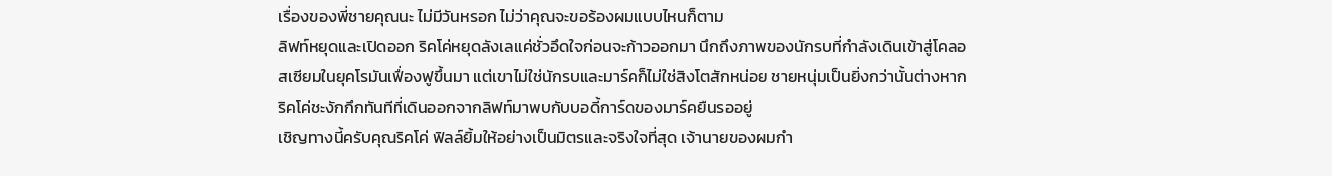เรื่องของพี่ชายคุณนะ ไม่มีวันหรอก ไม่ว่าคุณจะขอร้องผมแบบไหนก็ตาม
ลิฟท์หยุดและเปิดออก ริคโค่หยุดลังเลแค่ชั่วอึดใจก่อนจะก้าวออกมา นึกถึงภาพของนักรบที่กำลังเดินเข้าสู่โคลอสเซียมในยุคโรมันเฟื่องฟูขึ้นมา แต่เขาไม่ใช่นักรบและมาร์คก็ไม่ใช่สิงโตสักหน่อย ชายหนุ่มเป็นยิ่งกว่านั้นต่างหาก
ริคโค่ชะงักกึกทันทีที่เดินออกจากลิฟท์มาพบกับบอดี้การ์ดของมาร์คยืนรออยู่
เชิญทางนี้ครับคุณริคโค่ ฟิลล์ยิ้มให้อย่างเป็นมิตรและจริงใจที่สุด เจ้านายของผมกำ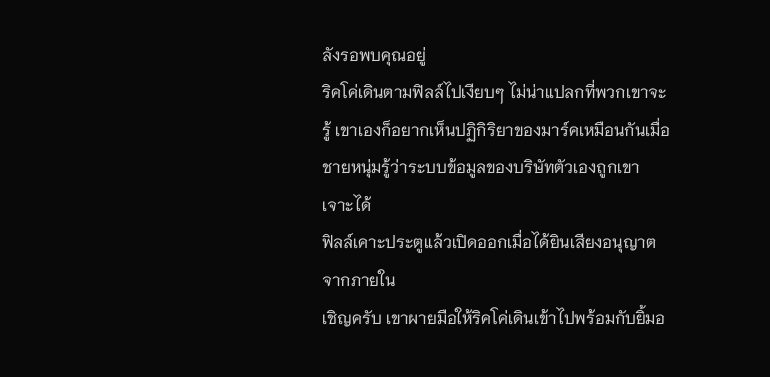ลังรอพบคุณอยู่
ริคโค่เดินตามฟิลล์ไปเงียบๆ ไม่น่าแปลกที่พวกเขาจะรู้ เขาเองก็อยากเห็นปฏิกิริยาของมาร์คเหมือนกันเมื่อชายหนุ่มรู้ว่าระบบข้อมูลของบริษัทตัวเองถูกเขาเจาะได้
ฟิลล์เคาะประตูแล้วเปิดออกเมื่อได้ยินเสียงอนุญาตจากภายใน
เชิญครับ เขาผายมือให้ริคโค่เดินเข้าไปพร้อมกับยิ้มอ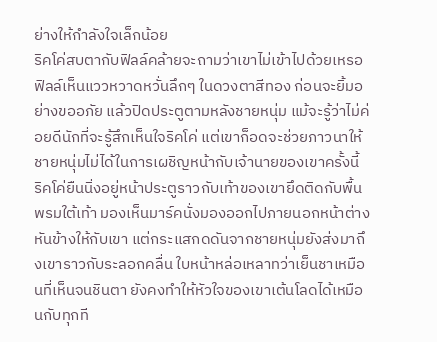ย่างให้กำลังใจเล็กน้อย
ริคโค่สบตากับฟิลล์คล้ายจะถามว่าเขาไม่เข้าไปด้วยเหรอ ฟิลล์เห็นแววหวาดหวั่นลึกๆ ในดวงตาสีทอง ก่อนจะยิ้มอย่างขออภัย แล้วปิดประตูตามหลังชายหนุ่ม แม้จะรู้ว่าไม่ค่อยดีนักที่จะรู้สึกเห็นใจริคโค่ แต่เขาก็อดจะช่วยภาวนาให้ชายหนุ่มไม่ได้ในการเผชิญหน้ากับเจ้านายของเขาครั้งนี้
ริคโค่ยืนนิ่งอยู่หน้าประตูราวกับเท้าของเขายึดติดกับพื้นพรมใต้เท้า มองเห็นมาร์คนั่งมองออกไปภายนอกหน้าต่างหันข้างให้กับเขา แต่กระแสกดดันจากชายหนุ่มยังส่งมาถึงเขาราวกับระลอกคลื่น ใบหน้าหล่อเหลาทว่าเย็นชาเหมือนที่เห็นจนชินตา ยังคงทำให้หัวใจของเขาเต้นโลดได้เหมือนกับทุกที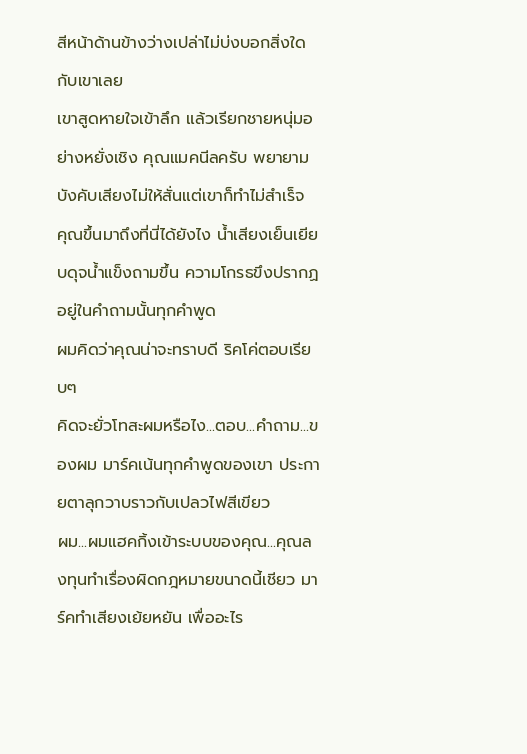สีหน้าด้านข้างว่างเปล่าไม่บ่งบอกสิ่งใดกับเขาเลย
เขาสูดหายใจเข้าลึก แล้วเรียกชายหนุ่มอย่างหยั่งเชิง คุณแมคนีลครับ พยายามบังคับเสียงไม่ให้สั่นแต่เขาก็ทำไม่สำเร็จ
คุณขึ้นมาถึงที่นี่ได้ยังไง น้ำเสียงเย็นเยียบดุจน้ำแข็งถามขึ้น ความโกรธขึงปรากฏอยู่ในคำถามนั้นทุกคำพูด
ผมคิดว่าคุณน่าจะทราบดี ริคโค่ตอบเรียบๆ
คิดจะยั่วโทสะผมหรือไง...ตอบ...คำถาม...ของผม มาร์คเน้นทุกคำพูดของเขา ประกายตาลุกวาบราวกับเปลวไฟสีเขียว
ผม...ผมแฮคกิ้งเข้าระบบของคุณ...คุณลงทุนทำเรื่องผิดกฎหมายขนาดนี้เชียว มาร์คทำเสียงเย้ยหยัน เพื่ออะไร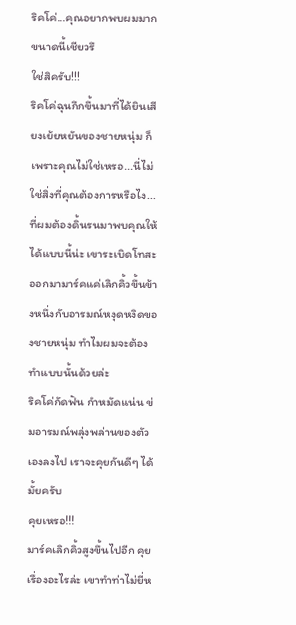ริคโค่...คุณอยากพบผมมากขนาดนี้เชียวรึ
ใช่สิครับ!!!
ริคโค่ฉุนกึกขึ้นมาที่ได้ยินเสียงเย้ยหยันของชายหนุ่ม ก็เพราะคุณไม่ใช่เหรอ...นี่ไม่ใช่สิ่งที่คุณต้องการหรือไง...ที่ผมต้องดิ้นรนมาพบคุณให้ได้แบบนี้น่ะ เขาระเบิดโทสะออกมามาร์คแค่เลิกคิ้วขึ้นข้างหนึ่งกับอารมณ์หงุดหงิดของชายหนุ่ม ทำไมผมจะต้องทำแบบนั้นด้วยล่ะ
ริคโค่กัดฟัน กำหมัดแน่น ข่มอารมณ์พลุ่งพล่านของตัวเองลงไป เราจะคุยกันดีๆ ได้มั้ยครับ
คุยเหรอ!!!
มาร์คเลิกคิ้วสูงขึ้นไปอีก คุยเรื่องอะไรล่ะ เขาทำท่าไม่ยี่ห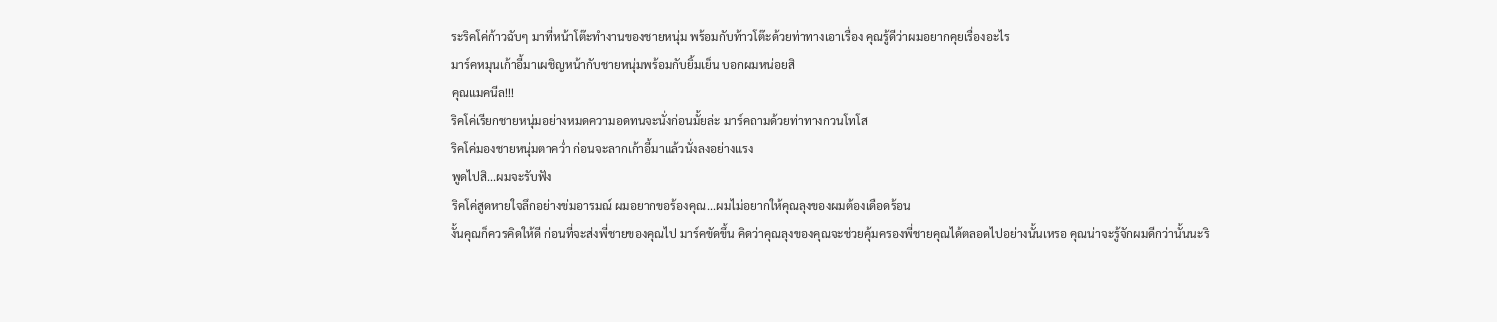ระริคโค่ก้าวฉับๆ มาที่หน้าโต๊ะทำงานของชายหนุ่ม พร้อมกับท้าวโต๊ะด้วยท่าทางเอาเรื่อง คุณรู้ดีว่าผมอยากคุยเรื่องอะไร
มาร์คหมุนเก้าอี้มาเผชิญหน้ากับชายหนุ่มพร้อมกับยิ้มเย็น บอกผมหน่อยสิ
คุณแมคนีล!!!
ริคโค่เรียกชายหนุ่มอย่างหมดความอดทนจะนั่งก่อนมั้ยล่ะ มาร์คถามด้วยท่าทางกวนโทโส
ริคโค่มองชายหนุ่มตาคว่ำ ก่อนจะลากเก้าอี้มาแล้วนั่งลงอย่างแรง
พูดไปสิ...ผมจะรับฟัง
ริคโค่สูดหายใจลึกอย่างข่มอารมณ์ ผมอยากขอร้องคุณ...ผมไม่อยากให้คุณลุงของผมต้องเดือดร้อน
งั้นคุณก็ควรคิดให้ดี ก่อนที่จะส่งพี่ชายของคุณไป มาร์คขัดขึ้น คิดว่าคุณลุงของคุณจะช่วยคุ้มครองพี่ชายคุณได้ตลอดไปอย่างนั้นเหรอ คุณน่าจะรู้จักผมดีกว่านั้นนะริ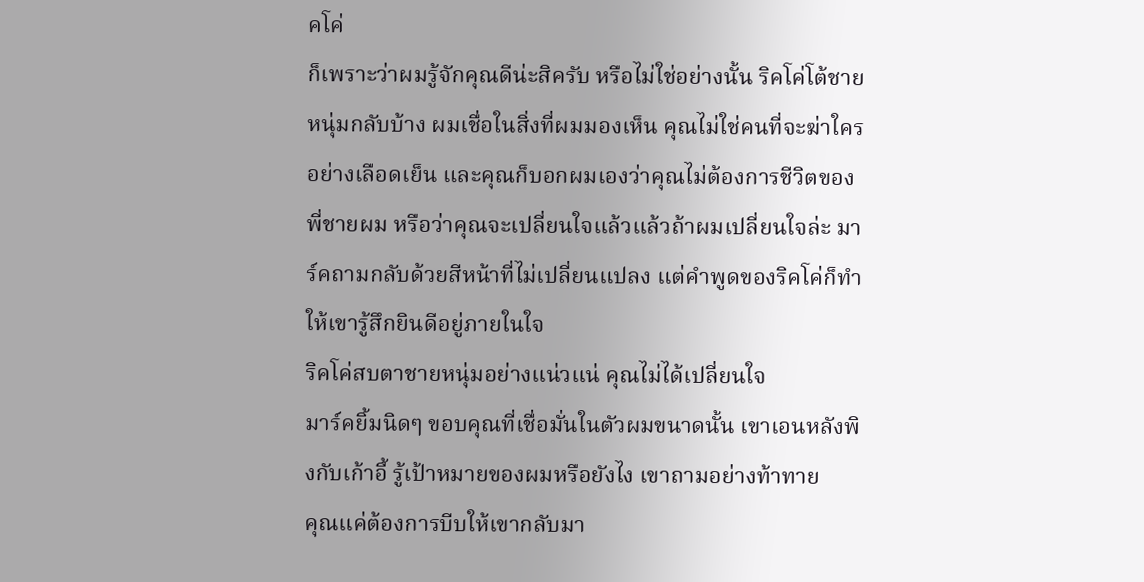คโค่
ก็เพราะว่าผมรู้จักคุณดีน่ะสิครับ หรือไม่ใช่อย่างนั้น ริคโค่โต้ชายหนุ่มกลับบ้าง ผมเชื่อในสิ่งที่ผมมองเห็น คุณไม่ใช่คนที่จะฆ่าใครอย่างเลือดเย็น และคุณก็บอกผมเองว่าคุณไม่ต้องการชีวิตของพี่ชายผม หรือว่าคุณจะเปลี่ยนใจแล้วแล้วถ้าผมเปลี่ยนใจล่ะ มาร์คถามกลับด้วยสีหน้าที่ไม่เปลี่ยนแปลง แต่คำพูดของริคโค่ก็ทำให้เขารู้สึกยินดีอยู่ภายในใจ
ริคโค่สบตาชายหนุ่มอย่างแน่วแน่ คุณไม่ได้เปลี่ยนใจ
มาร์คยิ้มนิดๆ ขอบคุณที่เชื่อมั่นในตัวผมขนาดนั้น เขาเอนหลังพิงกับเก้าอี้ รู้เป้าหมายของผมหรือยังไง เขาถามอย่างท้าทาย
คุณแค่ต้องการบีบให้เขากลับมา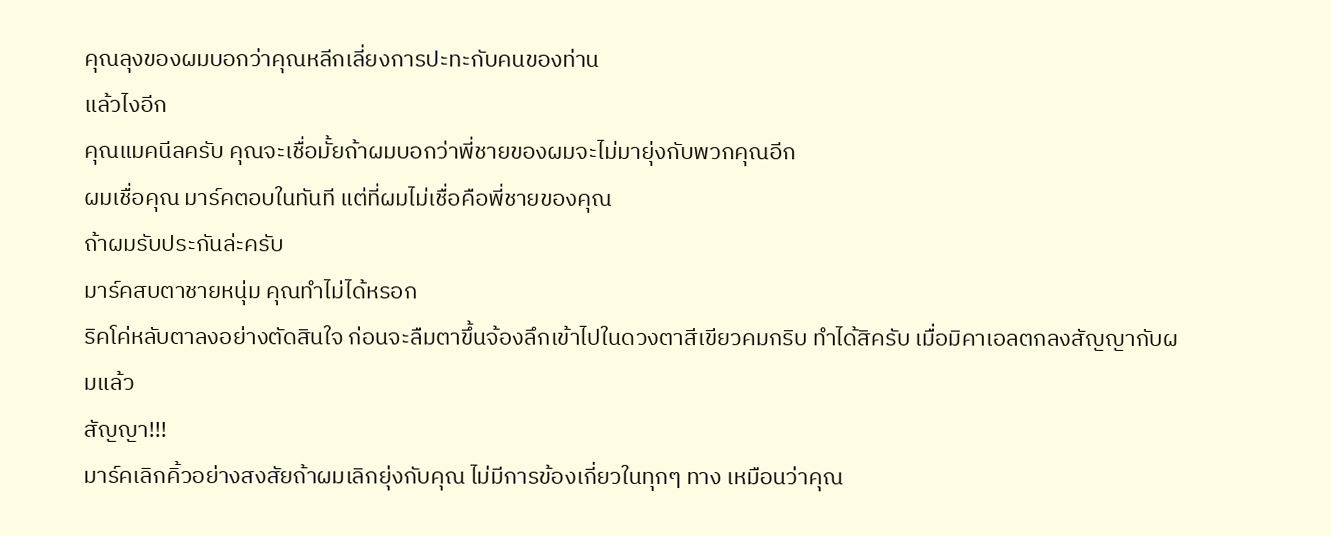คุณลุงของผมบอกว่าคุณหลีกเลี่ยงการปะทะกับคนของท่าน
แล้วไงอีก
คุณแมคนีลครับ คุณจะเชื่อมั้ยถ้าผมบอกว่าพี่ชายของผมจะไม่มายุ่งกับพวกคุณอีก
ผมเชื่อคุณ มาร์คตอบในทันที แต่ที่ผมไม่เชื่อคือพี่ชายของคุณ
ถ้าผมรับประกันล่ะครับ
มาร์คสบตาชายหนุ่ม คุณทำไม่ได้หรอก
ริคโค่หลับตาลงอย่างตัดสินใจ ก่อนจะลืมตาขึ้นจ้องลึกเข้าไปในดวงตาสีเขียวคมกริบ ทำได้สิครับ เมื่อมิคาเอลตกลงสัญญากับผมแล้ว
สัญญา!!!
มาร์คเลิกคิ้วอย่างสงสัยถ้าผมเลิกยุ่งกับคุณ ไม่มีการข้องเกี่ยวในทุกๆ ทาง เหมือนว่าคุณ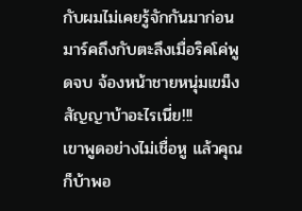กับผมไม่เคยรู้จักกันมาก่อน
มาร์คถึงกับตะลึงเมื่อริคโค่พูดจบ จ้องหน้าชายหนุ่มเขม็ง สัญญาบ้าอะไรเนี่ย!!!
เขาพูดอย่างไม่เชื่อหู แล้วคุณก็บ้าพอ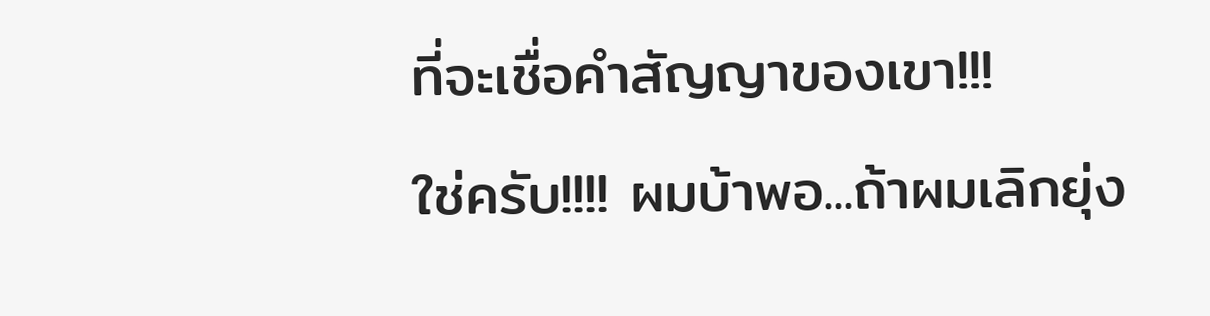ที่จะเชื่อคำสัญญาของเขา!!!
ใช่ครับ!!!! ผมบ้าพอ...ถ้าผมเลิกยุ่ง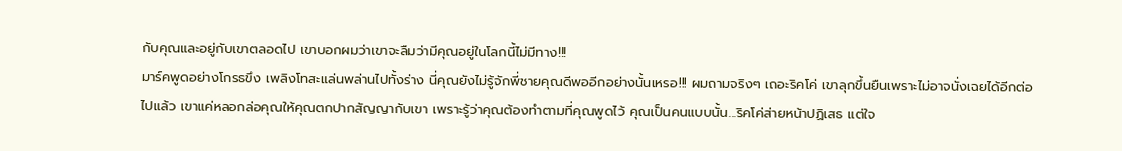กับคุณและอยู่กับเขาตลอดไป เขาบอกผมว่าเขาจะลืมว่ามีคุณอยู่ในโลกนี้ไม่มีทาง!!!
มาร์คพูดอย่างโกรธขึง เพลิงโทสะแล่นพล่านไปทั้งร่าง นี่คุณยังไม่รู้จักพี่ชายคุณดีพออีกอย่างนั้นเหรอ!!! ผมถามจริงๆ เถอะริคโค่ เขาลุกขึ้นยืนเพราะไม่อาจนั่งเฉยได้อีกต่อไปแล้ว เขาแค่หลอกล่อคุณให้คุณตกปากสัญญากับเขา เพราะรู้ว่าคุณต้องทำตามที่คุณพูดไว้ คุณเป็นคนแบบนั้น...ริคโค่ส่ายหน้าปฏิเสธ แต่ใจ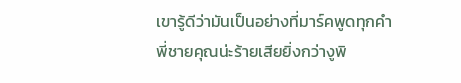เขารู้ดีว่ามันเป็นอย่างที่มาร์คพูดทุกคำ
พี่ชายคุณน่ะร้ายเสียยิ่งกว่างูพิ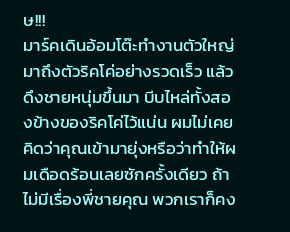ษ!!!
มาร์คเดินอ้อมโต๊ะทำงานตัวใหญ่มาถึงตัวริคโค่อย่างรวดเร็ว แล้วดึงชายหนุ่มขึ้นมา บีบไหล่ทั้งสองข้างของริคโค่ไว้แน่น ผมไม่เคยคิดว่าคุณเข้ามายุ่งหรือว่าทำให้ผมเดือดร้อนเลยซักครั้งเดียว ถ้าไม่มีเรื่องพี่ชายคุณ พวกเราก็คง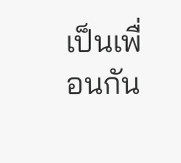เป็นเพื่อนกัน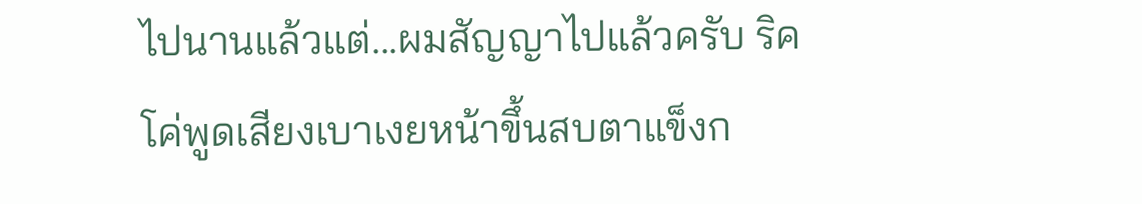ไปนานแล้วแต่...ผมสัญญาไปแล้วครับ ริคโค่พูดเสียงเบาเงยหน้าขึ้นสบตาแข็งก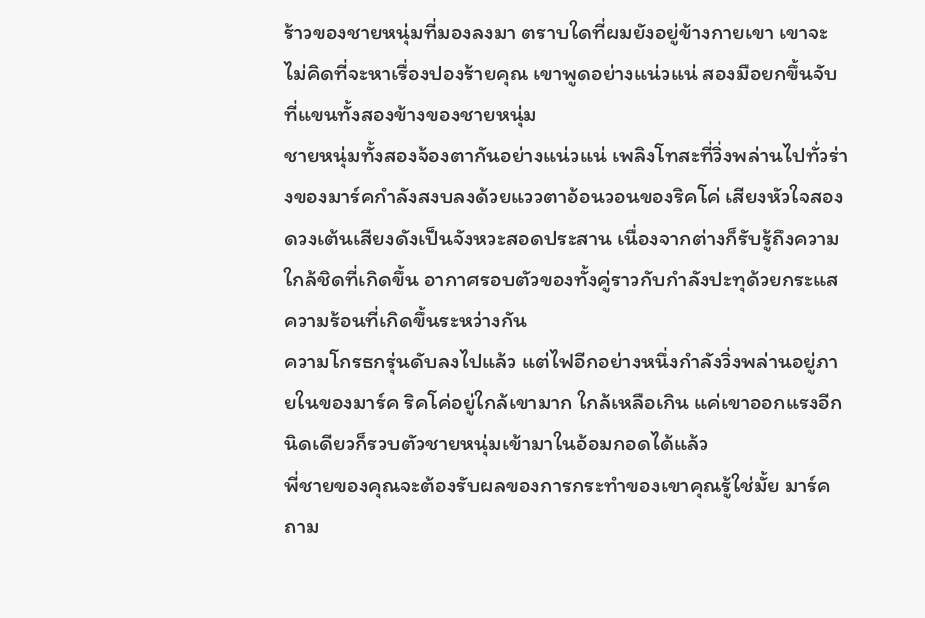ร้าวของชายหนุ่มที่มองลงมา ตราบใดที่ผมยังอยู่ข้างกายเขา เขาจะไม่คิดที่จะหาเรื่องปองร้ายคุณ เขาพูดอย่างแน่วแน่ สองมือยกขึ้นจับที่แขนทั้งสองข้างของชายหนุ่ม
ชายหนุ่มทั้งสองจ้องตากันอย่างแน่วแน่ เพลิงโทสะที่วิ่งพล่านไปทั่วร่างของมาร์คกำลังสงบลงด้วยแววตาอ้อนวอนของริคโค่ เสียงหัวใจสองดวงเต้นเสียงดังเป็นจังหวะสอดประสาน เนื่องจากต่างก็รับรู้ถึงความใกล้ชิดที่เกิดขึ้น อากาศรอบตัวของทั้งคู่ราวกับกำลังปะทุด้วยกระแสความร้อนที่เกิดขึ้นระหว่างกัน
ความโกรธกรุ่นดับลงไปแล้ว แต่ไฟอีกอย่างหนึ่งกำลังวิ่งพล่านอยู่ภายในของมาร์ค ริคโค่อยู่ใกล้เขามาก ใกล้เหลือเกิน แค่เขาออกแรงอีกนิดเดียวก็รวบตัวชายหนุ่มเข้ามาในอ้อมกอดได้แล้ว
พี่ชายของคุณจะต้องรับผลของการกระทำของเขาคุณรู้ใช่มั้ย มาร์คถาม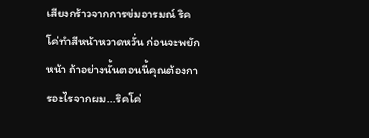เสียงกร้าวจากการข่มอารมณ์ ริคโค่ทำสีหน้าหวาดหวั่น ก่อนจะพยักหน้า ถ้าอย่างนั้นตอนนี้คุณต้องการอะไรจากผม...ริคโค่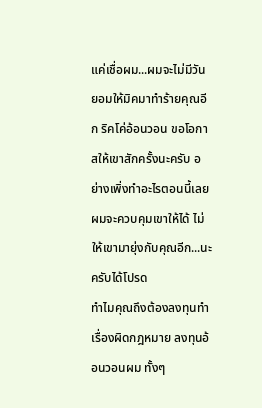แค่เชื่อผม...ผมจะไม่มีวันยอมให้มิคมาทำร้ายคุณอีก ริคโค่อ้อนวอน ขอโอกาสให้เขาสักครั้งนะครับ อย่างเพิ่งทำอะไรตอนนี้เลย ผมจะควบคุมเขาให้ได้ ไม่ให้เขามายุ่งกับคุณอีก...นะครับได้โปรด
ทำไมคุณถึงต้องลงทุนทำเรื่องผิดกฎหมาย ลงทุนอ้อนวอนผม ทั้งๆ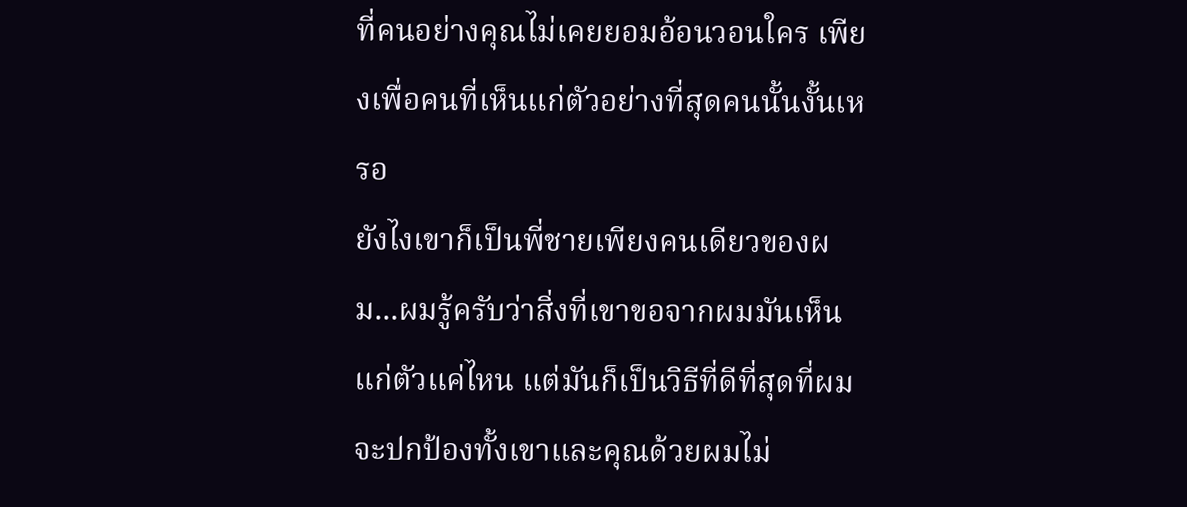ที่คนอย่างคุณไม่เคยยอมอ้อนวอนใคร เพียงเพื่อคนที่เห็นแก่ตัวอย่างที่สุดคนนั้นงั้นเหรอ
ยังไงเขาก็เป็นพี่ชายเพียงคนเดียวของผม...ผมรู้ครับว่าสิ่งที่เขาขอจากผมมันเห็นแก่ตัวแค่ไหน แต่มันก็เป็นวิธีที่ดีที่สุดที่ผมจะปกป้องทั้งเขาและคุณด้วยผมไม่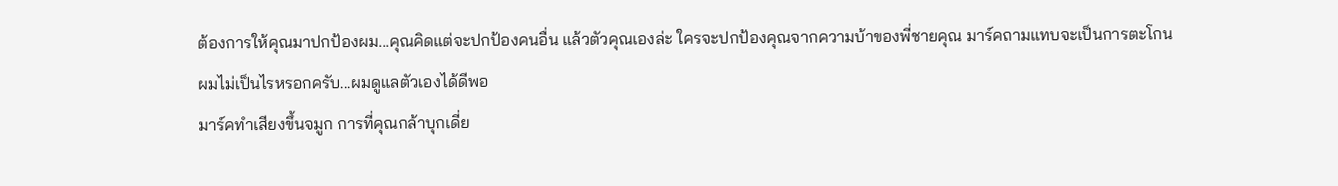ต้องการให้คุณมาปกป้องผม...คุณคิดแต่จะปกป้องคนอื่น แล้วตัวคุณเองล่ะ ใครจะปกป้องคุณจากความบ้าของพี่ชายคุณ มาร์คถามแทบจะเป็นการตะโกน
ผมไม่เป็นไรหรอกครับ...ผมดูแลตัวเองได้ดีพอ
มาร์คทำเสียงขึ้นจมูก การที่คุณกล้าบุกเดี่ย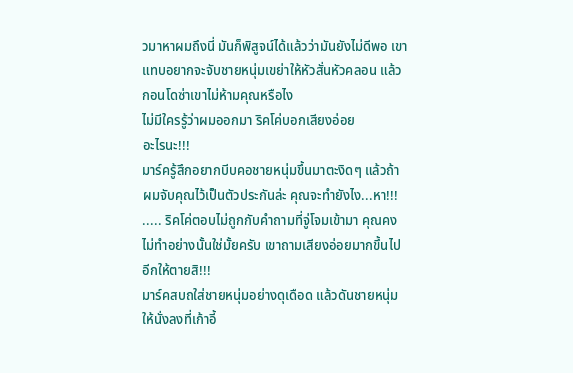วมาหาผมถึงนี่ มันก็พิสูจน์ได้แล้วว่ามันยังไม่ดีพอ เขาแทบอยากจะจับชายหนุ่มเขย่าให้หัวสั่นหัวคลอน แล้วกอนโดซ่าเขาไม่ห้ามคุณหรือไง
ไม่มีใครรู้ว่าผมออกมา ริคโค่บอกเสียงอ่อย
อะไรนะ!!!
มาร์ครู้สึกอยากบีบคอชายหนุ่มขึ้นมาตะงิดๆ แล้วถ้าผมจับคุณไว้เป็นตัวประกันล่ะ คุณจะทำยังไง...หา!!!
..... ริคโค่ตอบไม่ถูกกับคำถามที่จู่โจมเข้ามา คุณคงไม่ทำอย่างนั้นใช่มั้ยครับ เขาถามเสียงอ่อยมากขึ้นไปอีกให้ตายสิ!!!
มาร์คสบถใส่ชายหนุ่มอย่างดุเดือด แล้วดันชายหนุ่มให้นั่งลงที่เก้าอี้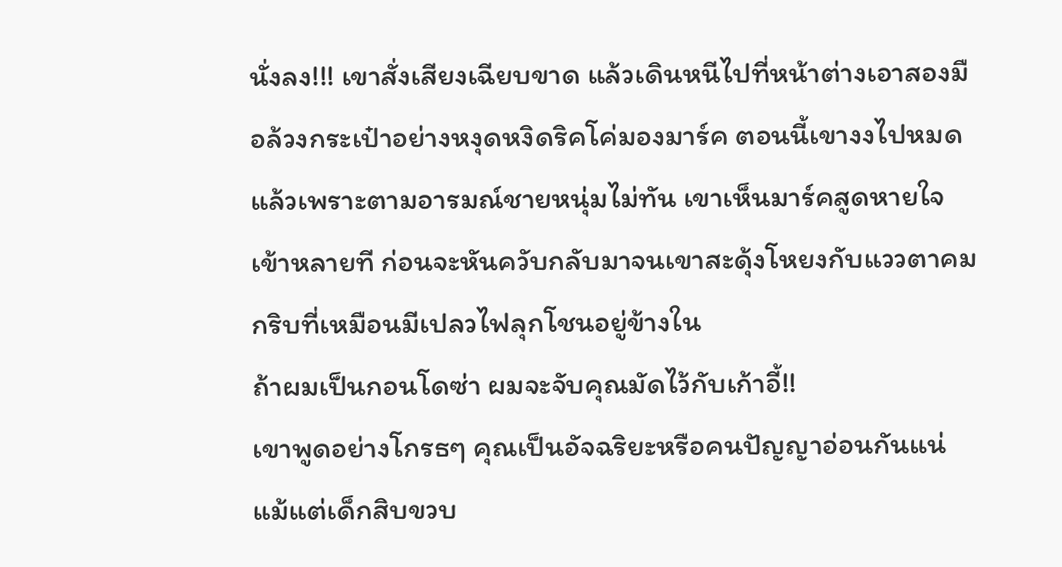นั่งลง!!! เขาสั่งเสียงเฉียบขาด แล้วเดินหนีไปที่หน้าต่างเอาสองมือล้วงกระเป๋าอย่างหงุดหงิดริคโค่มองมาร์ค ตอนนี้เขางงไปหมดแล้วเพราะตามอารมณ์ชายหนุ่มไม่ทัน เขาเห็นมาร์คสูดหายใจเข้าหลายที ก่อนจะหันควับกลับมาจนเขาสะดุ้งโหยงกับแววตาคมกริบที่เหมือนมีเปลวไฟลุกโชนอยู่ข้างใน
ถ้าผมเป็นกอนโดซ่า ผมจะจับคุณมัดไว้กับเก้าอี้!!
เขาพูดอย่างโกรธๆ คุณเป็นอัจฉริยะหรือคนปัญญาอ่อนกันแน่ แม้แต่เด็กสิบขวบ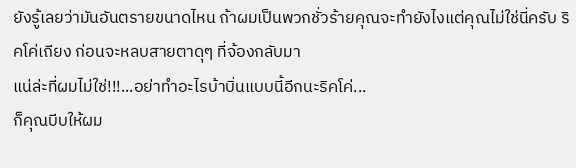ยังรู้เลยว่ามันอันตรายขนาดไหน ถ้าผมเป็นพวกชั่วร้ายคุณจะทำยังไงแต่คุณไม่ใช่นี่ครับ ริคโค่เถียง ก่อนจะหลบสายตาดุๆ ที่จ้องกลับมา
แน่ล่ะที่ผมไม่ใช่!!!...อย่าทำอะไรบ้าบิ่นแบบนี้อีกนะริคโค่...
ก็คุณบีบให้ผม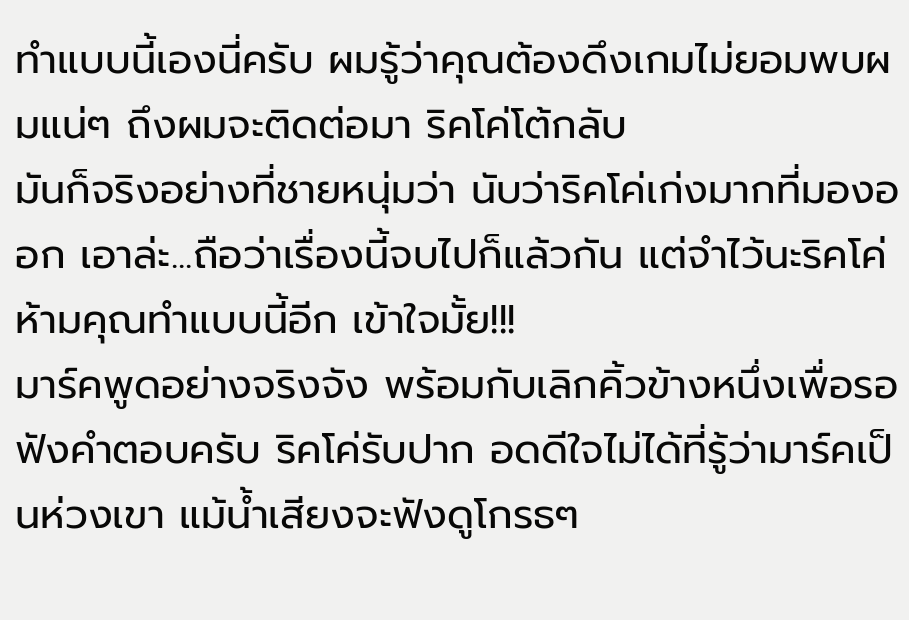ทำแบบนี้เองนี่ครับ ผมรู้ว่าคุณต้องดึงเกมไม่ยอมพบผมแน่ๆ ถึงผมจะติดต่อมา ริคโค่โต้กลับ
มันก็จริงอย่างที่ชายหนุ่มว่า นับว่าริคโค่เก่งมากที่มองออก เอาล่ะ...ถือว่าเรื่องนี้จบไปก็แล้วกัน แต่จำไว้นะริคโค่ ห้ามคุณทำแบบนี้อีก เข้าใจมั้ย!!!
มาร์คพูดอย่างจริงจัง พร้อมกับเลิกคิ้วข้างหนึ่งเพื่อรอฟังคำตอบครับ ริคโค่รับปาก อดดีใจไม่ได้ที่รู้ว่ามาร์คเป็นห่วงเขา แม้น้ำเสียงจะฟังดูโกรธๆ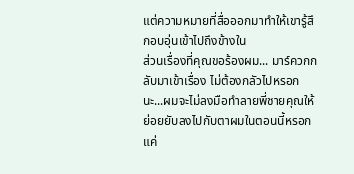แต่ความหมายที่สื่อออกมาทำให้เขารู้สึกอบอุ่นเข้าไปถึงข้างใน
ส่วนเรื่องที่คุณขอร้องผม... มาร์ควกกลับมาเข้าเรื่อง ไม่ต้องกลัวไปหรอกนะ...ผมจะไม่ลงมือทำลายพี่ชายคุณให้ย่อยยับลงไปกับตาผมในตอนนี้หรอก แค่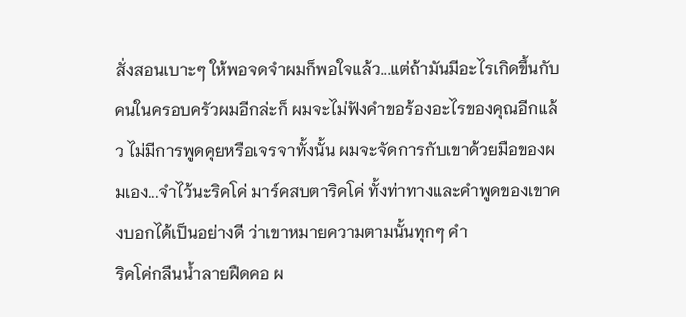สั่งสอนเบาะๆ ให้พอจดจำผมก็พอใจแล้ว...แต่ถ้ามันมีอะไรเกิดขึ้นกับคนในครอบครัวผมอีกล่ะก็ ผมจะไม่ฟังคำขอร้องอะไรของคุณอีกแล้ว ไม่มีการพูดคุยหรือเจรจาทั้งนั้น ผมจะจัดการกับเขาด้วยมือของผมเอง...จำไว้นะริคโค่ มาร์คสบตาริคโค่ ทั้งท่าทางและคำพูดของเขาคงบอกได้เป็นอย่างดี ว่าเขาหมายความตามนั้นทุกๆ คำ
ริคโค่กลืนน้ำลายฝืดคอ ผ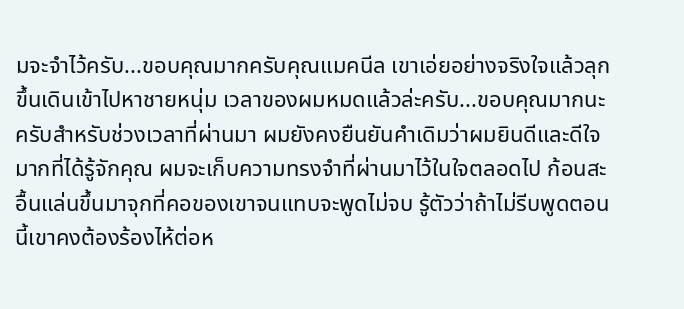มจะจำไว้ครับ...ขอบคุณมากครับคุณแมคนีล เขาเอ่ยอย่างจริงใจแล้วลุกขึ้นเดินเข้าไปหาชายหนุ่ม เวลาของผมหมดแล้วล่ะครับ...ขอบคุณมากนะครับสำหรับช่วงเวลาที่ผ่านมา ผมยังคงยืนยันคำเดิมว่าผมยินดีและดีใจมากที่ได้รู้จักคุณ ผมจะเก็บความทรงจำที่ผ่านมาไว้ในใจตลอดไป ก้อนสะอื้นแล่นขึ้นมาจุกที่คอของเขาจนแทบจะพูดไม่จบ รู้ตัวว่าถ้าไม่รีบพูดตอนนี้เขาคงต้องร้องไห้ต่อห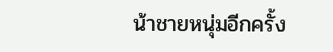น้าชายหนุ่มอีกครั้ง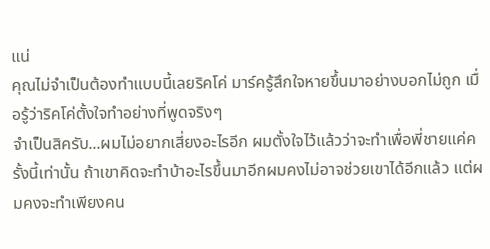แน่
คุณไม่จำเป็นต้องทำแบบนี้เลยริคโค่ มาร์ครู้สึกใจหายขึ้นมาอย่างบอกไม่ถูก เมื่อรู้ว่าริคโค่ตั้งใจทำอย่างที่พูดจริงๆ
จำเป็นสิครับ...ผมไม่อยากเสี่ยงอะไรอีก ผมตั้งใจไว้แล้วว่าจะทำเพื่อพี่ชายแค่ครั้งนี้เท่านั้น ถ้าเขาคิดจะทำบ้าอะไรขึ้นมาอีกผมคงไม่อาจช่วยเขาได้อีกแล้ว แต่ผมคงจะทำเพียงคน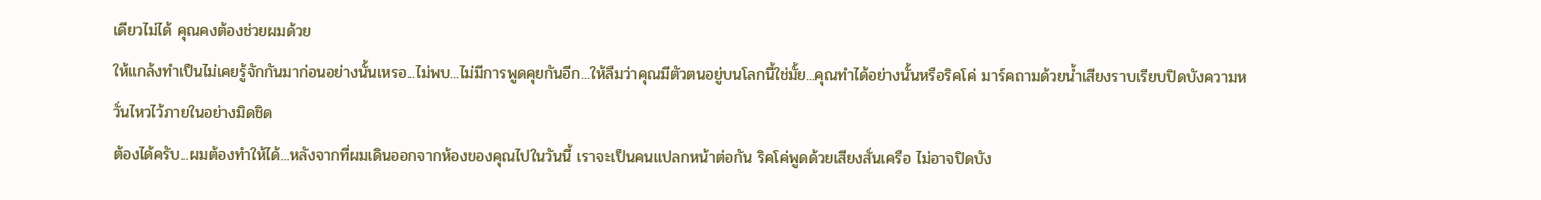เดียวไม่ได้ คุณคงต้องช่วยผมด้วย
ให้แกล้งทำเป็นไม่เคยรู้จักกันมาก่อนอย่างนั้นเหรอ...ไม่พบ...ไม่มีการพูดคุยกันอีก...ให้ลืมว่าคุณมีตัวตนอยู่บนโลกนี้ใช่มั้ย...คุณทำได้อย่างนั้นหรือริคโค่ มาร์คถามด้วยน้ำเสียงราบเรียบปิดบังความหวั่นไหวไว้ภายในอย่างมิดชิด
ต้องได้ครับ...ผมต้องทำให้ได้...หลังจากที่ผมเดินออกจากห้องของคุณไปในวันนี้ เราจะเป็นคนแปลกหน้าต่อกัน ริคโค่พูดด้วยเสียงสั่นเครือ ไม่อาจปิดบัง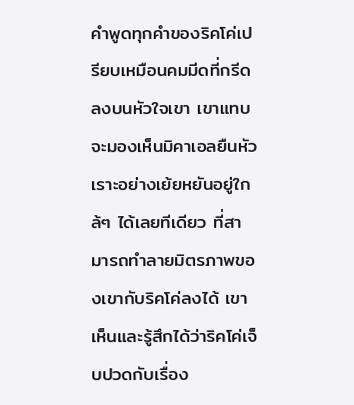คำพูดทุกคำของริคโค่เปรียบเหมือนคมมีดที่กรีดลงบนหัวใจเขา เขาแทบจะมองเห็นมิคาเอลยืนหัวเราะอย่างเย้ยหยันอยู่ใกล้ๆ ได้เลยทีเดียว ที่สามารถทำลายมิตรภาพของเขากับริคโค่ลงได้ เขาเห็นและรู้สึกได้ว่าริคโค่เจ็บปวดกับเรื่อง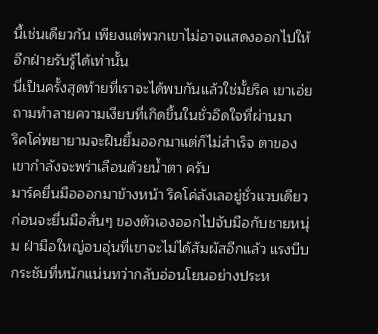นี้เช่นเดียวกัน เพียงแต่พวกเขาไม่อาจแสดงออกไปให้อีกฝ่ายรับรู้ได้เท่านั้น
นี่เป็นครั้งสุดท้ายที่เราจะได้พบกันแล้วใช่มั้ยริค เขาเอ่ยถามทำลายความเงียบที่เกิดขึ้นในชั่วอึดใจที่ผ่านมา
ริคโค่พยายามจะฝืนยิ้มออกมาแต่ก็ไม่สำเร็จ ตาของเขากำลังจะพร่าเลือนด้วยน้ำตา ครับ
มาร์คยื่นมือออกมาข้างหน้า ริคโค่ลังเลอยู่ชั่วแวบเดียว ก่อนจะยื่นมือสั่นๆ ของตัวเองออกไปจับมือกับชายหนุ่ม ฝ่ามือใหญ่อบอุ่นที่เขาจะไม่ได้สัมผัสอีกแล้ว แรงบีบกระชับที่หนักแน่นทว่ากลับอ่อนโยนอย่างประห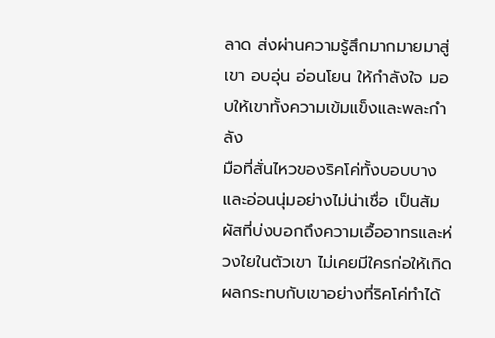ลาด ส่งผ่านความรู้สึกมากมายมาสู่เขา อบอุ่น อ่อนโยน ให้กำลังใจ มอบให้เขาทั้งความเข้มแข็งและพละกำลัง
มือที่สั่นไหวของริคโค่ทั้งบอบบางและอ่อนนุ่มอย่างไม่น่าเชื่อ เป็นสัมผัสที่บ่งบอกถึงความเอื้ออาทรและห่วงใยในตัวเขา ไม่เคยมีใครก่อให้เกิดผลกระทบกับเขาอย่างที่ริคโค่ทำได้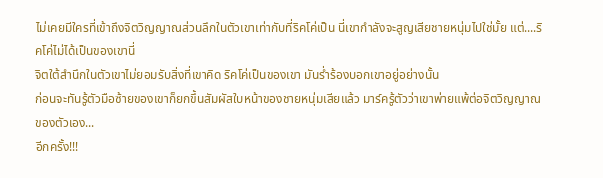ไม่เคยมีใครที่เข้าถึงจิตวิญญาณส่วนลึกในตัวเขาเท่ากับที่ริคโค่เป็น นี่เขากำลังจะสูญเสียชายหนุ่มไปใช่มั้ย แต่....ริคโค่ไม่ได้เป็นของเขานี่
จิตใต้สำนึกในตัวเขาไม่ยอมรับสิ่งที่เขาคิด ริคโค่เป็นของเขา มันร่ำร้องบอกเขาอยู่อย่างนั้น
ก่อนจะทันรู้ตัวมือซ้ายของเขาก็ยกขึ้นสัมผัสใบหน้าของชายหนุ่มเสียแล้ว มาร์ครู้ตัวว่าเขาพ่ายแพ้ต่อจิตวิญญาณของตัวเอง...
อีกครั้ง!!!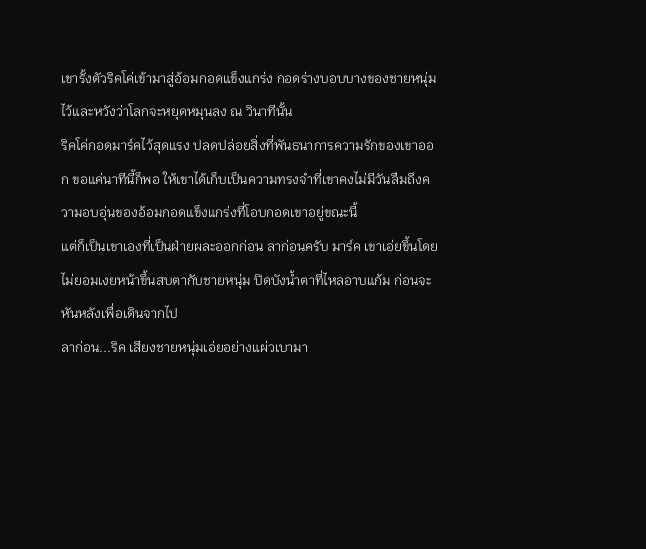เขารั้งตัวริคโค่เข้ามาสู่อ้อมกอดแข็งแกร่ง กอดร่างบอบบางของชายหนุ่มไว้และหวังว่าโลกจะหยุดหมุนลง ณ วินาทีนั้น
ริคโค่กอดมาร์คไว้สุดแรง ปลดปล่อยสิ่งที่พันธนาการความรักของเขาออก ขอแค่นาทีนี้ก็พอ ให้เขาได้เก็บเป็นความทรงจำที่เขาคงไม่มีวันลืมถึงความอบอุ่นของอ้อมกอดแข็งแกร่งที่โอบกอดเขาอยู่ขณะนี้
แต่ก็เป็นเขาเองที่เป็นฝ่ายผละออกก่อน ลาก่อนครับ มาร์ค เขาเอ่ยขึ้นโดยไม่ยอมเงยหน้าขึ้นสบตากับชายหนุ่ม ปิดบังน้ำตาที่ไหลอาบแก้ม ก่อนจะหันหลังเพื่อเดินจากไป
ลาก่อน...ริค เสียงชายหนุ่มเอ่ยอย่างแผ่วเบามา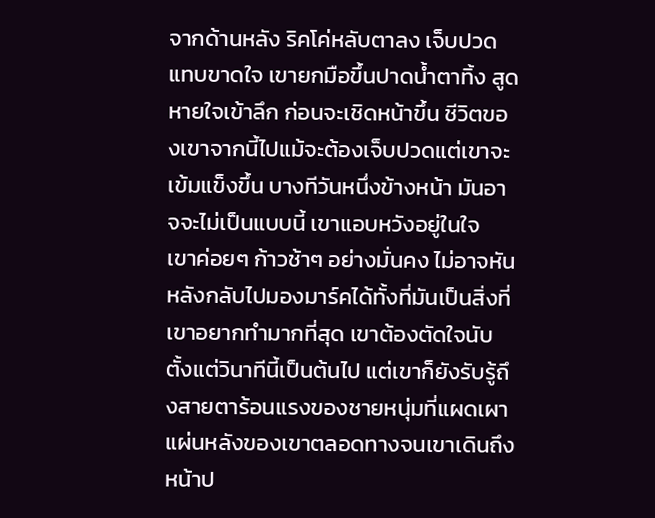จากด้านหลัง ริคโค่หลับตาลง เจ็บปวดแทบขาดใจ เขายกมือขึ้นปาดน้ำตาทิ้ง สูดหายใจเข้าลึก ก่อนจะเชิดหน้าขึ้น ชีวิตของเขาจากนี้ไปแม้จะต้องเจ็บปวดแต่เขาจะเข้มแข็งขึ้น บางทีวันหนึ่งข้างหน้า มันอาจจะไม่เป็นแบบนี้ เขาแอบหวังอยู่ในใจ
เขาค่อยๆ ก้าวช้าๆ อย่างมั่นคง ไม่อาจหันหลังกลับไปมองมาร์คได้ทั้งที่มันเป็นสิ่งที่เขาอยากทำมากที่สุด เขาต้องตัดใจนับตั้งแต่วินาทีนี้เป็นต้นไป แต่เขาก็ยังรับรู้ถึงสายตาร้อนแรงของชายหนุ่มที่แผดเผาแผ่นหลังของเขาตลอดทางจนเขาเดินถึงหน้าป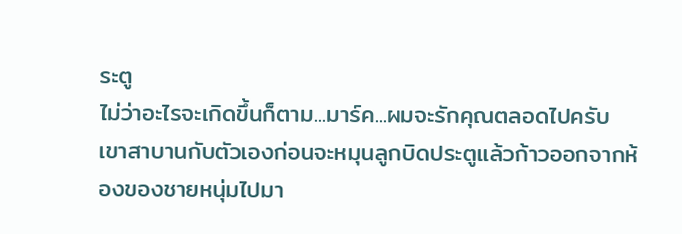ระตู
ไม่ว่าอะไรจะเกิดขึ้นก็ตาม...มาร์ค...ผมจะรักคุณตลอดไปครับ เขาสาบานกับตัวเองก่อนจะหมุนลูกบิดประตูแล้วก้าวออกจากห้องของชายหนุ่มไปมา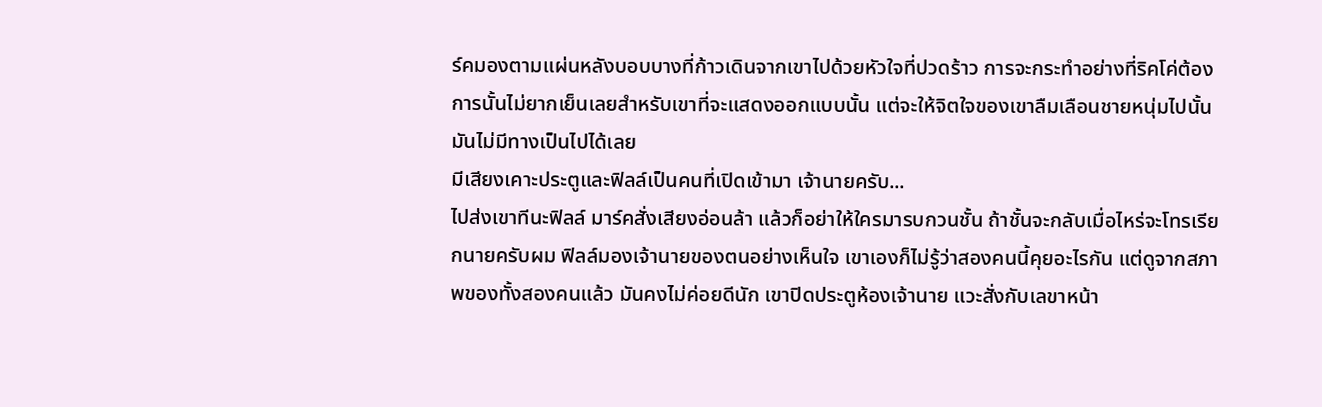ร์คมองตามแผ่นหลังบอบบางที่ก้าวเดินจากเขาไปด้วยหัวใจที่ปวดร้าว การจะกระทำอย่างที่ริคโค่ต้องการนั้นไม่ยากเย็นเลยสำหรับเขาที่จะแสดงออกแบบนั้น แต่จะให้จิตใจของเขาลืมเลือนชายหนุ่มไปนั้น มันไม่มีทางเป็นไปได้เลย
มีเสียงเคาะประตูและฟิลล์เป็นคนที่เปิดเข้ามา เจ้านายครับ...
ไปส่งเขาทีนะฟิลล์ มาร์คสั่งเสียงอ่อนล้า แล้วก็อย่าให้ใครมารบกวนชั้น ถ้าชั้นจะกลับเมื่อไหร่จะโทรเรียกนายครับผม ฟิลล์มองเจ้านายของตนอย่างเห็นใจ เขาเองก็ไม่รู้ว่าสองคนนี้คุยอะไรกัน แต่ดูจากสภาพของทั้งสองคนแล้ว มันคงไม่ค่อยดีนัก เขาปิดประตูห้องเจ้านาย แวะสั่งกับเลขาหน้า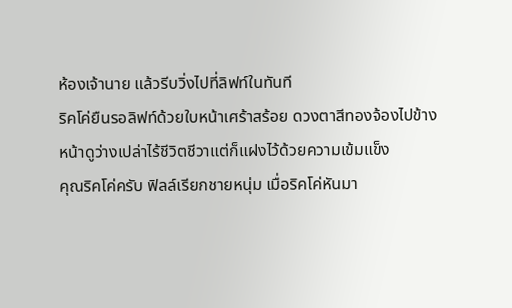ห้องเจ้านาย แล้วรีบวิ่งไปที่ลิฟท์ในทันที
ริคโค่ยืนรอลิฟท์ด้วยใบหน้าเศร้าสร้อย ดวงตาสีทองจ้องไปข้างหน้าดูว่างเปล่าไร้ชีวิตชีวาแต่ก็แฝงไว้ด้วยความเข้มแข็ง
คุณริคโค่ครับ ฟิลล์เรียกชายหนุ่ม เมื่อริคโค่หันมา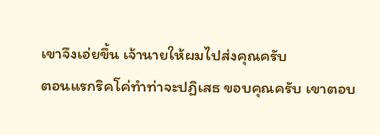เขาจึงเอ่ยขึ้น เจ้านายให้ผมไปส่งคุณครับ
ตอนแรกริคโค่ทำท่าจะปฏิเสธ ขอบคุณครับ เขาตอบ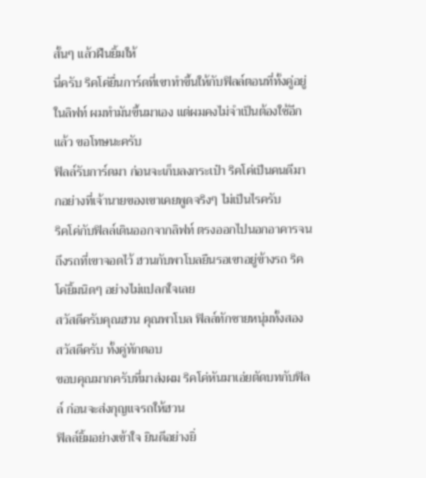สั้นๆ แล้วฝืนยิ้มให้
นี่ครับ ริคโค่ยื่นการ์ดที่เขาทำขึ้นให้กับฟิลล์ตอนที่ทั้งคู่อยู่ในลิฟท์ ผมทำมันขึ้นมาเอง แต่ผมคงไม่จำเป็นต้องใช้อีกแล้ว ขอโทษนะครับ
ฟิลล์รับการ์ดมา ก่อนจะเก็บลงกระเป๋า ริคโค่เป็นคนดีมากอย่างที่เจ้านายของเขาเคยพูดจริงๆ ไม่เป็นไรครับ
ริคโค่กับฟิลล์เดินออกจากลิฟท์ ตรงออกไปนอกอาคารจนถึงรถที่เขาจอดไว้ ฮวนกับพาโบลยืนรอเขาอยู่ข้างรถ ริคโค่ยิ้มนิดๆ อย่างไม่แปลกใจเลย
สวัสดีครับคุณฮวน คุณพาโบล ฟิลล์ทักชายหนุ่มทั้งสอง
สวัสดีครับ ทั้งคู่ทักตอบ
ขอบคุณมากครับที่มาส่งผม ริคโค่หันมาเอ่ยตัดบทกับฟิลล์ ก่อนจะส่งกุญแจรถให้ฮวน
ฟิลล์ยิ้มอย่างเข้าใจ ยินดีอย่างยิ่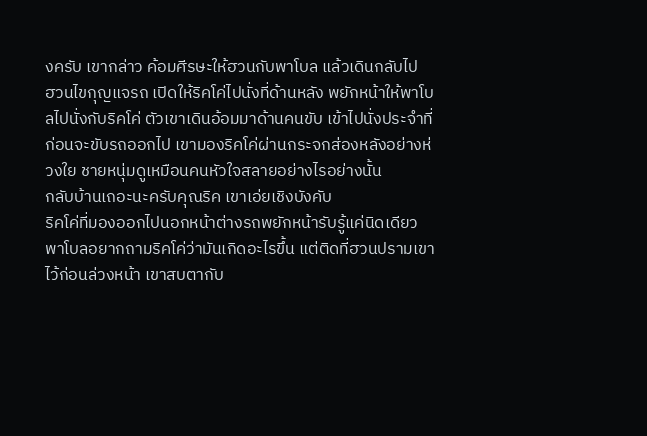งครับ เขากล่าว ค้อมศีรษะให้ฮวนกับพาโบล แล้วเดินกลับไป
ฮวนไขกุญแจรถ เปิดให้ริคโค่ไปนั่งที่ด้านหลัง พยักหน้าให้พาโบลไปนั่งกับริคโค่ ตัวเขาเดินอ้อมมาด้านคนขับ เข้าไปนั่งประจำที่ก่อนจะขับรถออกไป เขามองริคโค่ผ่านกระจกส่องหลังอย่างห่วงใย ชายหนุ่มดูเหมือนคนหัวใจสลายอย่างไรอย่างนั้น
กลับบ้านเถอะนะครับคุณริค เขาเอ่ยเชิงบังคับ
ริคโค่ที่มองออกไปนอกหน้าต่างรถพยักหน้ารับรู้แค่นิดเดียว
พาโบลอยากถามริคโค่ว่ามันเกิดอะไรขึ้น แต่ติดที่ฮวนปรามเขาไว้ก่อนล่วงหน้า เขาสบตากับ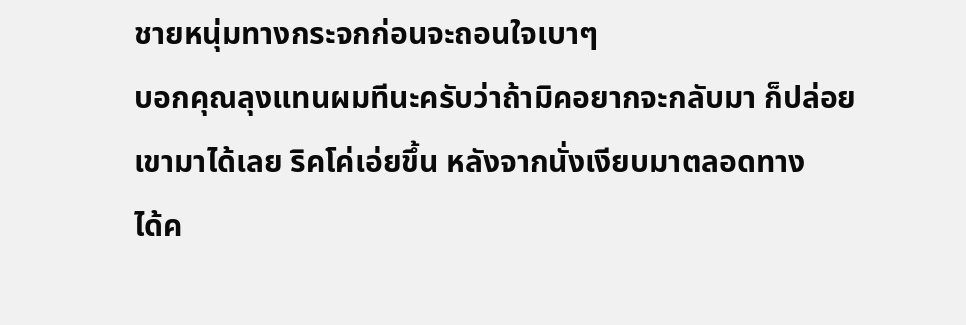ชายหนุ่มทางกระจกก่อนจะถอนใจเบาๆ
บอกคุณลุงแทนผมทีนะครับว่าถ้ามิคอยากจะกลับมา ก็ปล่อยเขามาได้เลย ริคโค่เอ่ยขึ้น หลังจากนั่งเงียบมาตลอดทาง
ได้ค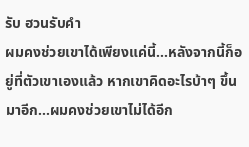รับ ฮวนรับคำ
ผมคงช่วยเขาได้เพียงแค่นี้...หลังจากนี้ก็อยู่ที่ตัวเขาเองแล้ว หากเขาคิดอะไรบ้าๆ ขึ้นมาอีก...ผมคงช่วยเขาไม่ได้อีก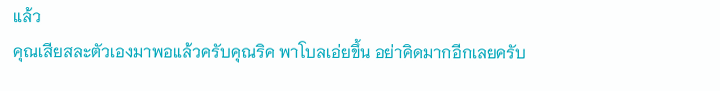แล้ว
คุณเสียสละตัวเองมาพอแล้วครับคุณริค พาโบลเอ่ยขึ้น อย่าคิดมากอีกเลยครับ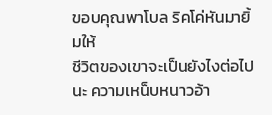ขอบคุณพาโบล ริคโค่หันมายิ้มให้
ชีวิตของเขาจะเป็นยังไงต่อไปนะ ความเหน็บหนาวอ้า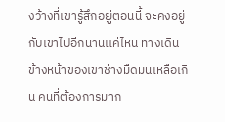งว้างที่เขารู้สึกอยู่ตอนนี้ จะคงอยู่กับเขาไปอีกนานแค่ไหน ทางเดินข้างหน้าของเขาช่างมืดมนเหลือเกิน คนที่ต้องการมาก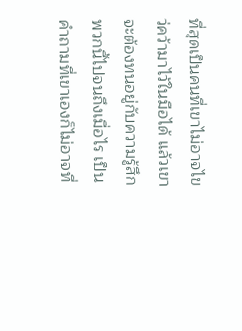ที่สุดเป็นคนที่เขาไม่อาจไขว่คว้ามาไว้ในมือได้ แล้วเขาจะต้องทนอยู่กับความรู้สึกพวกนี้ไปจนถึงเมื่อไร เป็นคำถามที่เขาเองก็ไม่อาจที่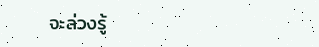จะล่วงรู้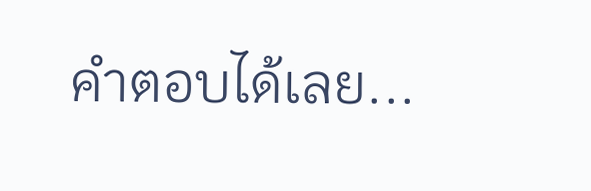คำตอบได้เลย...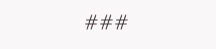###